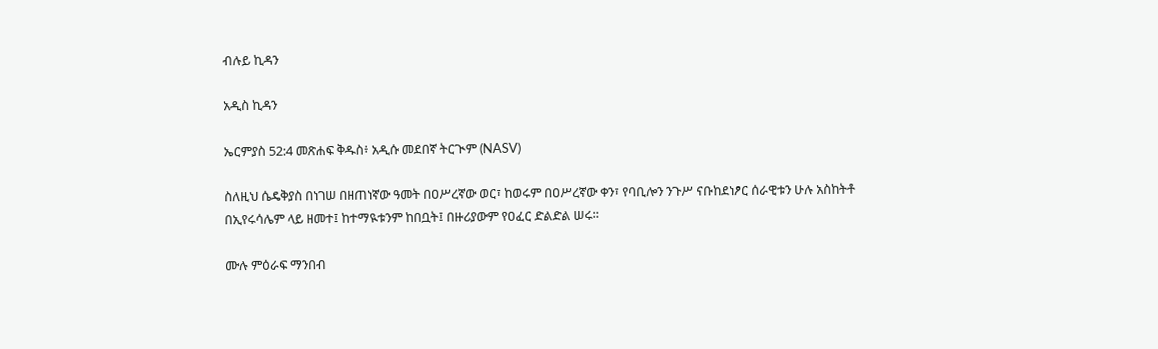ብሉይ ኪዳን

አዲስ ኪዳን

ኤርምያስ 52:4 መጽሐፍ ቅዱስ፥ አዲሱ መደበኛ ትርጒም (NASV)

ስለዚህ ሴዴቅያስ በነገሠ በዘጠነኛው ዓመት በዐሥረኛው ወር፣ ከወሩም በዐሥረኛው ቀን፣ የባቢሎን ንጉሥ ናቡከደነፆር ሰራዊቱን ሁሉ አስከትቶ በኢየሩሳሌም ላይ ዘመተ፤ ከተማዪቱንም ከበቧት፤ በዙሪያውም የዐፈር ድልድል ሠሩ።

ሙሉ ምዕራፍ ማንበብ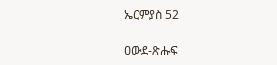ኤርምያስ 52

ዐውደ-ጽሑፍ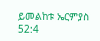ይመልከቱ ኤርምያስ 52:4